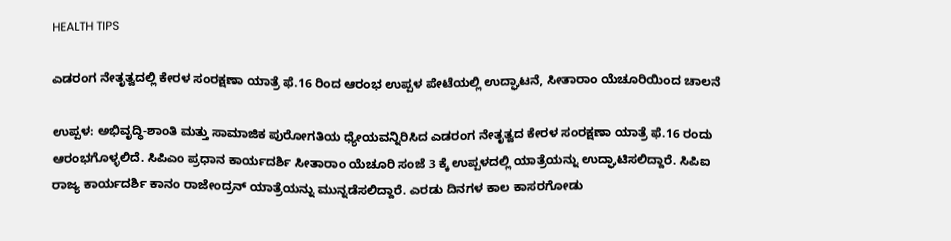HEALTH TIPS

ಎಡರಂಗ ನೇತೃತ್ವದಲ್ಲಿ ಕೇರಳ ಸಂರಕ್ಷಣಾ ಯಾತ್ರೆ ಫೆ.16 ರಿಂದ ಆರಂಭ ಉಪ್ಪಳ ಪೇಟೆಯಲ್ಲಿ ಉದ್ಘಾಟನೆ, ಸೀತಾರಾಂ ಯೆಚೂರಿಯಿಂದ ಚಾಲನೆ

ಉಪ್ಪಳ: ಅಭಿವೃದ್ಧಿ-ಶಾಂತಿ ಮತ್ತು ಸಾಮಾಜಿಕ ಪುರೋಗತಿಯ ಧ್ಯೇಯವನ್ನಿರಿಸಿದ ಎಡರಂಗ ನೇತೃತ್ವದ ಕೇರಳ ಸಂರಕ್ಷಣಾ ಯಾತ್ರೆ ಫೆ.16 ರಂದು ಆರಂಭಗೊಳ್ಳಲಿದೆ. ಸಿಪಿಎಂ ಪ್ರಧಾನ ಕಾರ್ಯದರ್ಶಿ ಸೀತಾರಾಂ ಯೆಚೂರಿ ಸಂಜೆ 3 ಕ್ಕೆ ಉಪ್ಪಳದಲ್ಲಿ ಯಾತ್ರೆಯನ್ನು ಉದ್ಘಾಟಿಸಲಿದ್ದಾರೆ. ಸಿಪಿಐ ರಾಜ್ಯ ಕಾರ್ಯದರ್ಶಿ ಕಾನಂ ರಾಜೇಂದ್ರನ್ ಯಾತ್ರೆಯನ್ನು ಮುನ್ನಡೆಸಲಿದ್ದಾರೆ. ಎರಡು ದಿನಗಳ ಕಾಲ ಕಾಸರಗೋಡು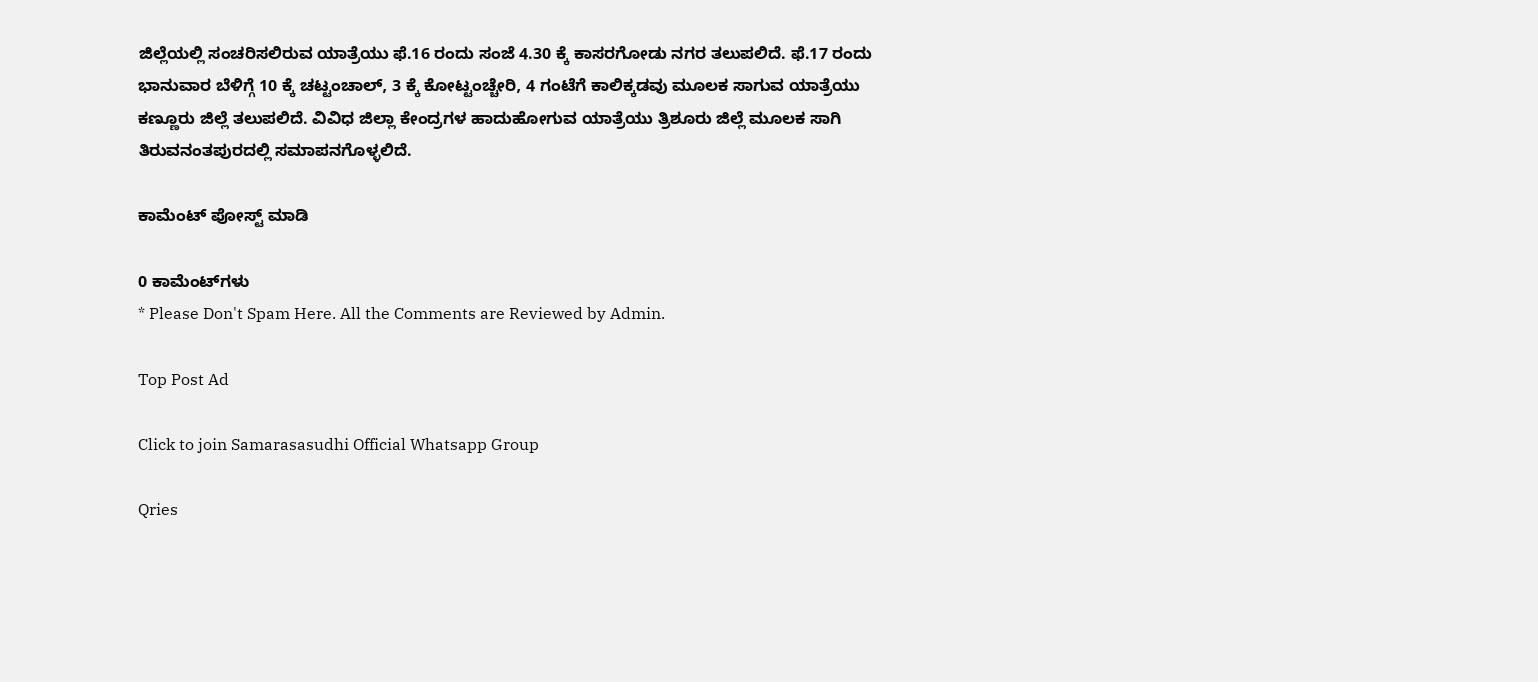ಜಿಲ್ಲೆಯಲ್ಲಿ ಸಂಚರಿಸಲಿರುವ ಯಾತ್ರೆಯು ಫೆ.16 ರಂದು ಸಂಜೆ 4.30 ಕ್ಕೆ ಕಾಸರಗೋಡು ನಗರ ತಲುಪಲಿದೆ. ಫೆ.17 ರಂದು ಭಾನುವಾರ ಬೆಳಿಗ್ಗೆ 10 ಕ್ಕೆ ಚಟ್ಟಂಚಾಲ್, 3 ಕ್ಕೆ ಕೋಟ್ಟಂಚ್ಚೇರಿ, 4 ಗಂಟೆಗೆ ಕಾಲಿಕ್ಕಡವು ಮೂಲಕ ಸಾಗುವ ಯಾತ್ರೆಯು ಕಣ್ಣೂರು ಜಿಲ್ಲೆ ತಲುಪಲಿದೆ. ವಿವಿಧ ಜಿಲ್ಲಾ ಕೇಂದ್ರಗಳ ಹಾದುಹೋಗುವ ಯಾತ್ರೆಯು ತ್ರಿಶೂರು ಜಿಲ್ಲೆ ಮೂಲಕ ಸಾಗಿ ತಿರುವನಂತಪುರದಲ್ಲಿ ಸಮಾಪನಗೊಳ್ಳಲಿದೆ.

ಕಾಮೆಂಟ್‌‌ ಪೋಸ್ಟ್‌ ಮಾಡಿ

0 ಕಾಮೆಂಟ್‌ಗಳು
* Please Don't Spam Here. All the Comments are Reviewed by Admin.

Top Post Ad

Click to join Samarasasudhi Official Whatsapp Group

Qries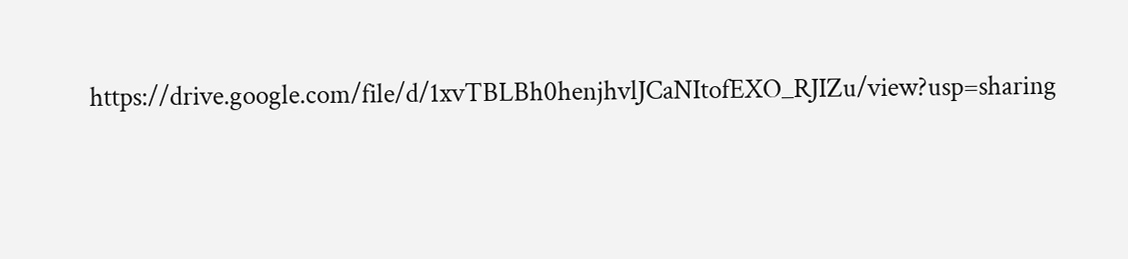https://drive.google.com/file/d/1xvTBLBh0henjhvlJCaNItofEXO_RJIZu/view?usp=sharing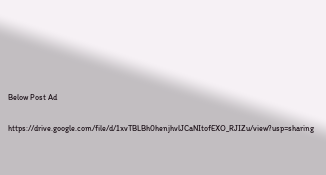Below Post Ad

https://drive.google.com/file/d/1xvTBLBh0henjhvlJCaNItofEXO_RJIZu/view?usp=sharing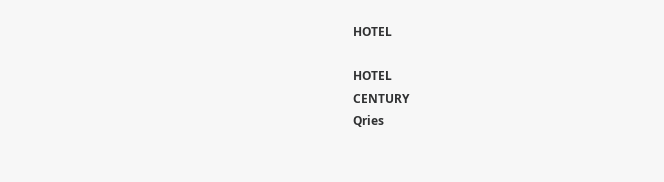HOTEL

HOTEL
CENTURY
Qries